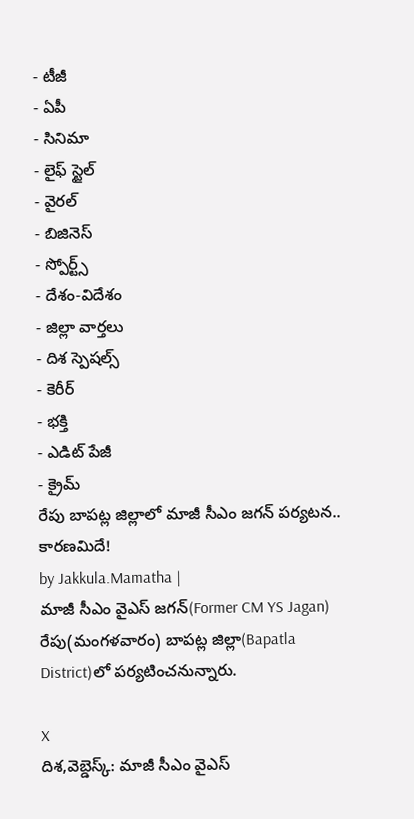- టీజీ
- ఏపీ
- సినిమా
- లైఫ్ స్టైల్
- వైరల్
- బిజినెస్
- స్పోర్ట్స్
- దేశం-విదేశం
- జిల్లా వార్తలు
- దిశ స్పెషల్స్
- కెరీర్
- భక్తి
- ఎడిట్ పేజీ
- క్రైమ్
రేపు బాపట్ల జిల్లాలో మాజీ సీఎం జగన్ పర్యటన.. కారణమిదే!
by Jakkula.Mamatha |
మాజీ సీఎం వైఎస్ జగన్(Former CM YS Jagan) రేపు(మంగళవారం) బాపట్ల జిల్లా(Bapatla District)లో పర్యటించనున్నారు.

X
దిశ,వెబ్డెస్క్: మాజీ సీఎం వైఎస్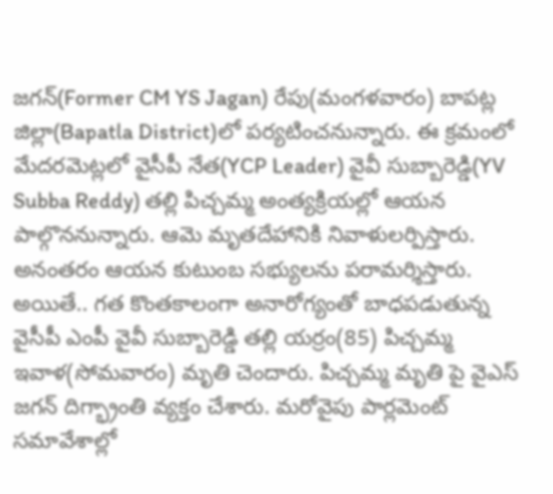జగన్(Former CM YS Jagan) రేపు(మంగళవారం) బాపట్ల జిల్లా(Bapatla District)లో పర్యటించనున్నారు. ఈ క్రమంలో మేదరమెట్లలో వైసీపీ నేత(YCP Leader) వైవీ సుబ్బారెడ్డి(YV Subba Reddy) తల్లి పిచ్చమ్మ అంత్యక్రియల్లో ఆయన పాల్గొననున్నారు. ఆమె మృతదేహానికి నివాళులర్పిస్తారు. అనంతరం ఆయన కుటుంబ సభ్యులను పరామర్శిస్తారు. అయితే.. గత కొంతకాలంగా అనారోగ్యంతో బాధపడుతున్న వైసీపీ ఎంపీ వైవీ సుబ్బారెడ్డి తల్లి యర్రం(85) పిచ్చమ్మ ఇవాళ(సోమవారం) మృతి చెందారు. పిచ్చమ్మ మృతి పై వైఎస్ జగన్ దిగ్భ్రాంతి వ్యక్తం చేశారు. మరోవైపు పార్లమెంట్ సమావేశాల్లో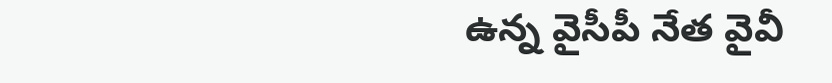ఉన్న వైసీపీ నేత వైవీ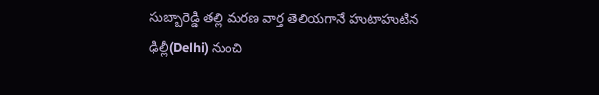సుబ్బారెడ్డి తల్లి మరణ వార్త తెలియగానే హుటాహుటిన ఢిల్లీ(Delhi) నుంచి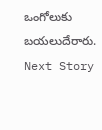ఒంగోలుకు బయలుదేరారు.
Next Story